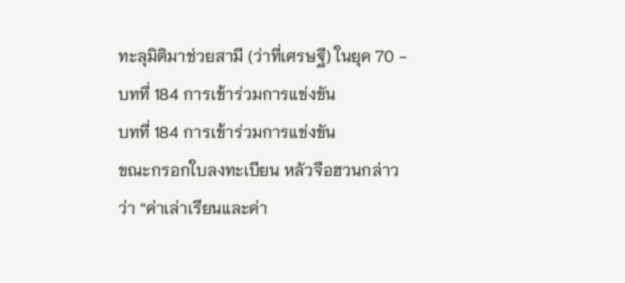ทะลุมิติมาช่วยสามี (ว่าที่เศรษฐี) ในยุค 70 - บทที่ 184 การเข้าร่วมการแข่งขัน
บทที่ 184 การเข้าร่วมการแข่งขัน
ขณะกรอกใบลงทะเบียน หลัวจือฮวนกล่าวว่า “ค่าเล่าเรียนและค่า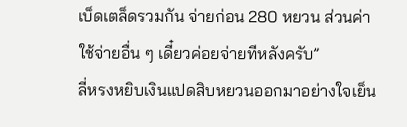เบ็ดเตล็ดรวมกัน จ่ายก่อน 280 หยวน ส่วนค่าใช้จ่ายอื่น ๆ เดี๋ยวค่อยจ่ายทีหลังครับ”
ลี่หรงหยิบเงินแปดสิบหยวนออกมาอย่างใจเย็น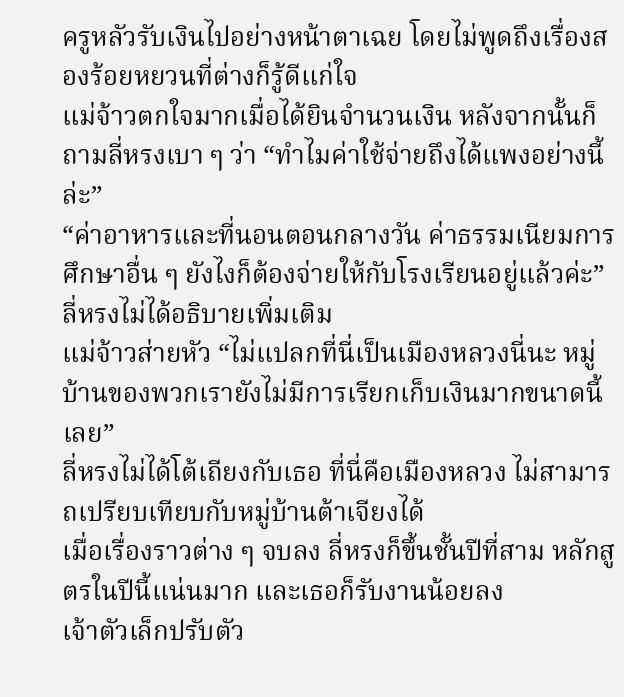ครูหลัวรับเงินไปอย่างหน้าตาเฉย โดยไม่พูดถึงเรื่องสองร้อยหยวนที่ต่างก็รู้ดีแก่ใจ
แม่จ้าวตกใจมากเมื่อได้ยินจำนวนเงิน หลังจากนั้นก็ถามลี่หรงเบา ๆ ว่า “ทำไมค่าใช้จ่ายถึงได้แพงอย่างนี้ล่ะ”
“ค่าอาหารและที่นอนตอนกลางวัน ค่าธรรมเนียมการศึกษาอื่น ๆ ยังไงก็ต้องจ่ายให้กับโรงเรียนอยู่แล้วค่ะ” ลี่หรงไม่ได้อธิบายเพิ่มเติม
แม่จ้าวส่ายหัว “ไม่แปลกที่นี่เป็นเมืองหลวงนี่นะ หมู่บ้านของพวกเรายังไม่มีการเรียกเก็บเงินมากขนาดนี้เลย”
ลี่หรงไม่ได้โต้เถียงกับเธอ ที่นี่คือเมืองหลวง ไม่สามารถเปรียบเทียบกับหมู่บ้านต้าเจียงได้
เมื่อเรื่องราวต่าง ๆ จบลง ลี่หรงก็ขึ้นชั้นปีที่สาม หลักสูตรในปีนี้แน่นมาก และเธอก็รับงานน้อยลง
เจ้าตัวเล็กปรับตัว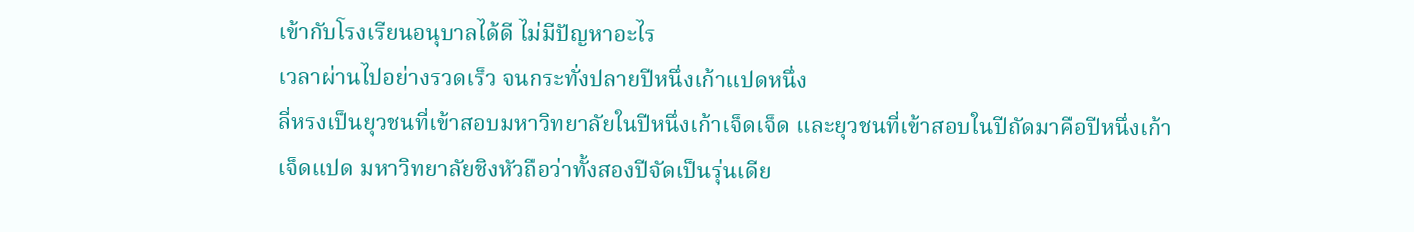เข้ากับโรงเรียนอนุบาลได้ดี ไม่มีปัญหาอะไร
เวลาผ่านไปอย่างรวดเร็ว จนกระทั่งปลายปีหนึ่งเก้าแปดหนึ่ง
ลี่หรงเป็นยุวชนที่เข้าสอบมหาวิทยาลัยในปีหนึ่งเก้าเจ็ดเจ็ด และยุวชนที่เข้าสอบในปีถัดมาคือปีหนึ่งเก้าเจ็ดแปด มหาวิทยาลัยชิงหัวถือว่าทั้งสองปีจัดเป็นรุ่นเดีย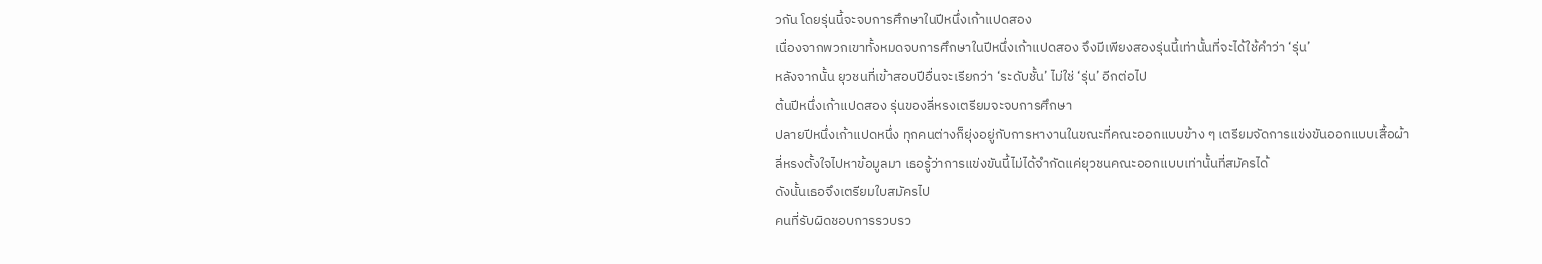วกัน โดยรุ่นนี้จะจบการศึกษาในปีหนึ่งเก้าแปดสอง
เนื่องจากพวกเขาทั้งหมดจบการศึกษาในปีหนึ่งเก้าแปดสอง จึงมีเพียงสองรุ่นนี้เท่านั้นที่จะได้ใช้คำว่า ‘รุ่น’
หลังจากนั้น ยุวชนที่เข้าสอบปีอื่นจะเรียกว่า ‘ระดับชั้น’ ไม่ใช่ ‘รุ่น’ อีกต่อไป
ต้นปีหนึ่งเก้าแปดสอง รุ่นของลี่หรงเตรียมจะจบการศึกษา
ปลายปีหนึ่งเก้าแปดหนึ่ง ทุกคนต่างก็ยุ่งอยู่กับการหางานในขณะที่คณะออกแบบข้าง ๆ เตรียมจัดการแข่งขันออกแบบเสื้อผ้า
ลี่หรงตั้งใจไปหาข้อมูลมา เธอรู้ว่าการแข่งขันนี้ไม่ได้จำกัดแค่ยุวชนคณะออกแบบเท่านั้นที่สมัครได้
ดังนั้นเธอจึงเตรียมใบสมัครไป
คนที่รับผิดชอบการรวบรว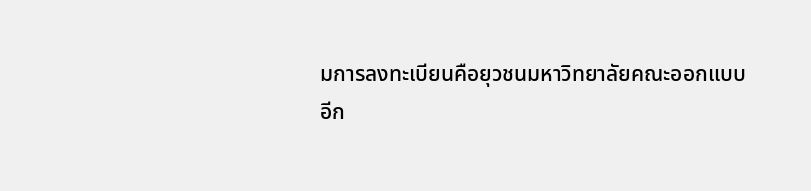มการลงทะเบียนคือยุวชนมหาวิทยาลัยคณะออกแบบ
อีก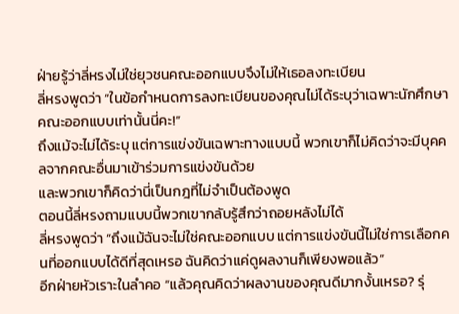ฝ่ายรู้ว่าลี่หรงไม่ใช่ยุวชนคณะออกแบบจึงไม่ให้เธอลงทะเบียน
ลี่หรงพูดว่า “ในข้อกำหนดการลงทะเบียนของคุณไม่ได้ระบุว่าเฉพาะนักศึกษาคณะออกแบบเท่านั้นนี่คะ!”
ถึงแม้จะไม่ได้ระบุ แต่การแข่งขันเฉพาะทางแบบนี้ พวกเขาก็ไม่คิดว่าจะมีบุคคลจากคณะอื่นมาเข้าร่วมการแข่งขันด้วย
และพวกเขาก็คิดว่านี่เป็นกฎที่ไม่จำเป็นต้องพูด
ตอนนี้ลี่หรงถามแบบนี้พวกเขากลับรู้สึกว่าถอยหลังไม่ได้
ลี่หรงพูดว่า “ถึงแม้ฉันจะไม่ใช่คณะออกแบบ แต่การแข่งขันนี้ไม่ใช่การเลือกคนที่ออกแบบได้ดีที่สุดเหรอ ฉันคิดว่าแค่ดูผลงานก็เพียงพอแล้ว”
อีกฝ่ายหัวเราะในลำคอ “แล้วคุณคิดว่าผลงานของคุณดีมากงั้นเหรอ? รุ่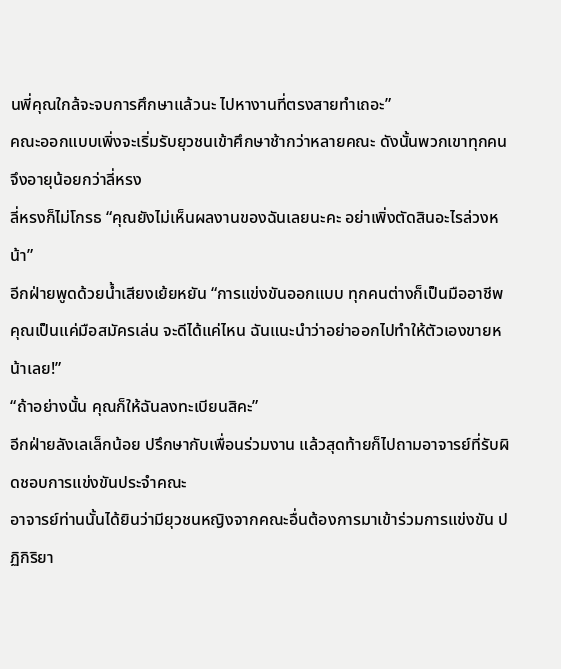นพี่คุณใกล้จะจบการศึกษาแล้วนะ ไปหางานที่ตรงสายทำเถอะ”
คณะออกแบบเพิ่งจะเริ่มรับยุวชนเข้าศึกษาช้ากว่าหลายคณะ ดังนั้นพวกเขาทุกคนจึงอายุน้อยกว่าลี่หรง
ลี่หรงก็ไม่โกรธ “คุณยังไม่เห็นผลงานของฉันเลยนะคะ อย่าเพิ่งตัดสินอะไรล่วงหน้า”
อีกฝ่ายพูดด้วยน้ำเสียงเย้ยหยัน “การแข่งขันออกแบบ ทุกคนต่างก็เป็นมืออาชีพ คุณเป็นแค่มือสมัครเล่น จะดีได้แค่ไหน ฉันแนะนำว่าอย่าออกไปทำให้ตัวเองขายหน้าเลย!”
“ถ้าอย่างนั้น คุณก็ให้ฉันลงทะเบียนสิคะ”
อีกฝ่ายลังเลเล็กน้อย ปรึกษากับเพื่อนร่วมงาน แล้วสุดท้ายก็ไปถามอาจารย์ที่รับผิดชอบการแข่งขันประจำคณะ
อาจารย์ท่านนั้นได้ยินว่ามียุวชนหญิงจากคณะอื่นต้องการมาเข้าร่วมการแข่งขัน ปฏิกิริยา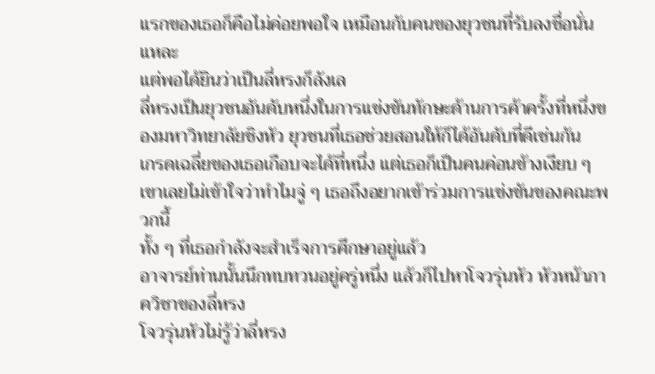แรกของเธอก็คือไม่ค่อยพอใจ เหมือนกับคนของยุวชนที่รับลงชื่อนั่นแหละ
แต่พอได้ยินว่าเป็นลี่หรงก็ลังเล
ลี่หรงเป็นยุวชนอันดับหนึ่งในการแข่งขันทักษะด้านการค้าครั้งที่หนึ่งของมหาวิทยาลัยชิงหัว ยุวชนที่เธอช่วยสอนให้ก็ได้อันดับที่ดีเช่นกัน
เกรดเฉลี่ยของเธอเกือบจะได้ที่หนึ่ง แต่เธอก็เป็นคนค่อนข้างเงียบ ๆ เขาเลยไม่เข้าใจว่าทำไมจู่ ๆ เธอถึงอยากเข้าร่วมการแข่งขันของคณะพวกนี้
ทั้ง ๆ ที่เธอกำลังจะสำเร็จการศึกษาอยู่แล้ว
อาจารย์ท่านนั้นนึกทบทวนอยู่ครู่หนึ่ง แล้วก็ไปหาโจวรุ่นหัว หัวหน้าภาควิชาของลี่หรง
โจวรุ่นหัวไม่รู้ว่าลี่หรง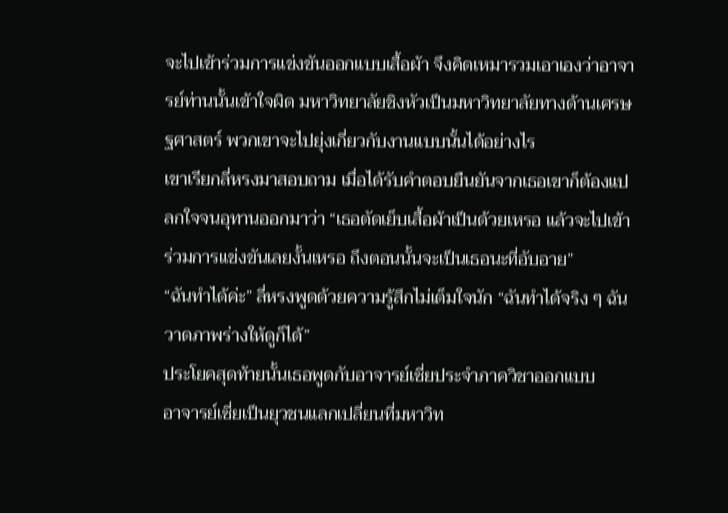จะไปเข้าร่วมการแข่งขันออกแบบเสื้อผ้า จึงคิดเหมารวมเอาเองว่าอาจารย์ท่านนั้นเข้าใจผิด มหาวิทยาลัยชิงหัวเป็นมหาวิทยาลัยทางด้านเศรษฐศาสตร์ พวกเขาจะไปยุ่งเกี่ยวกับงานแบบนั้นได้อย่างไร
เขาเรียกลี่หรงมาสอบถาม เมื่อได้รับคำตอบยืนยันจากเธอเขาก็ต้องแปลกใจจนอุทานออกมาว่า “เธอตัดเย็บเสื้อผ้าเป็นด้วยเหรอ แล้วจะไปเข้าร่วมการแข่งขันเลยงั้นเหรอ ถึงตอนนั้นจะเป็นเธอนะที่อับอาย”
“ฉันทำได้ค่ะ” ลี่หรงพูดด้วยความรู้สึกไม่เต็มใจนัก “ฉันทำได้จริง ๆ ฉันวาดภาพร่างให้ดูก็ได้”
ประโยคสุดท้ายนั้นเธอพูดกับอาจารย์เซี่ยประจำภาควิชาออกแบบ
อาจารย์เซี่ยเป็นยุวชนแลกเปลี่ยนที่มหาวิท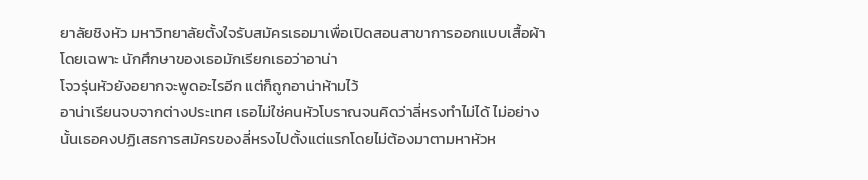ยาลัยชิงหัว มหาวิทยาลัยตั้งใจรับสมัครเธอมาเพื่อเปิดสอนสาขาการออกแบบเสื้อผ้าโดยเฉพาะ นักศึกษาของเธอมักเรียกเธอว่าอาน่า
โจวรุ่นหัวยังอยากจะพูดอะไรอีก แต่ก็ถูกอาน่าห้ามไว้
อาน่าเรียนจบจากต่างประเทศ เธอไม่ใช่คนหัวโบราณจนคิดว่าลี่หรงทำไม่ได้ ไม่อย่างนั้นเธอคงปฏิเสธการสมัครของลี่หรงไปตั้งแต่แรกโดยไม่ต้องมาตามหาหัวห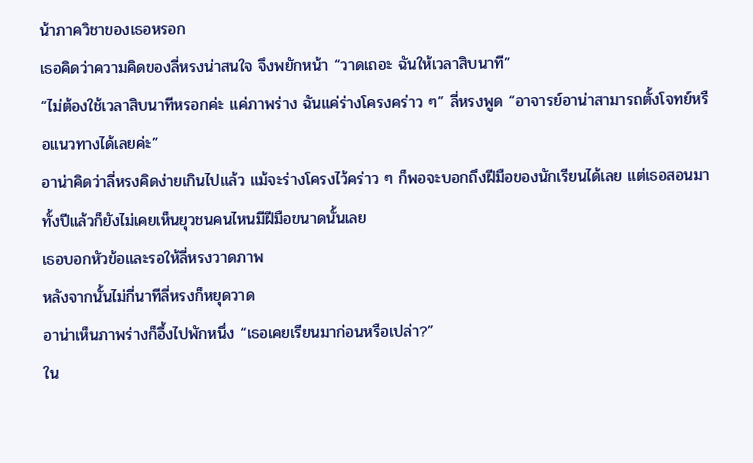น้าภาควิชาของเธอหรอก
เธอคิดว่าความคิดของลี่หรงน่าสนใจ จึงพยักหน้า “วาดเถอะ ฉันให้เวลาสิบนาที”
“ไม่ต้องใช้เวลาสิบนาทีหรอกค่ะ แค่ภาพร่าง ฉันแค่ร่างโครงคร่าว ๆ” ลี่หรงพูด “อาจารย์อาน่าสามารถตั้งโจทย์หรือแนวทางได้เลยค่ะ”
อาน่าคิดว่าลี่หรงคิดง่ายเกินไปแล้ว แม้จะร่างโครงไว้คร่าว ๆ ก็พอจะบอกถึงฝีมือของนักเรียนได้เลย แต่เธอสอนมาทั้งปีแล้วก็ยังไม่เคยเห็นยุวชนคนไหนมีฝีมือขนาดนั้นเลย
เธอบอกหัวข้อและรอให้ลี่หรงวาดภาพ
หลังจากนั้นไม่กี่นาทีลี่หรงก็หยุดวาด
อาน่าเห็นภาพร่างก็อึ้งไปพักหนึ่ง “เธอเคยเรียนมาก่อนหรือเปล่า?”
ใน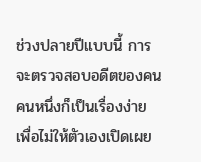ช่วงปลายปีแบบนี้ การจะตรวจสอบอดีตของคนคนหนึ่งก็เป็นเรื่องง่าย เพื่อไม่ให้ตัวเองเปิดเผย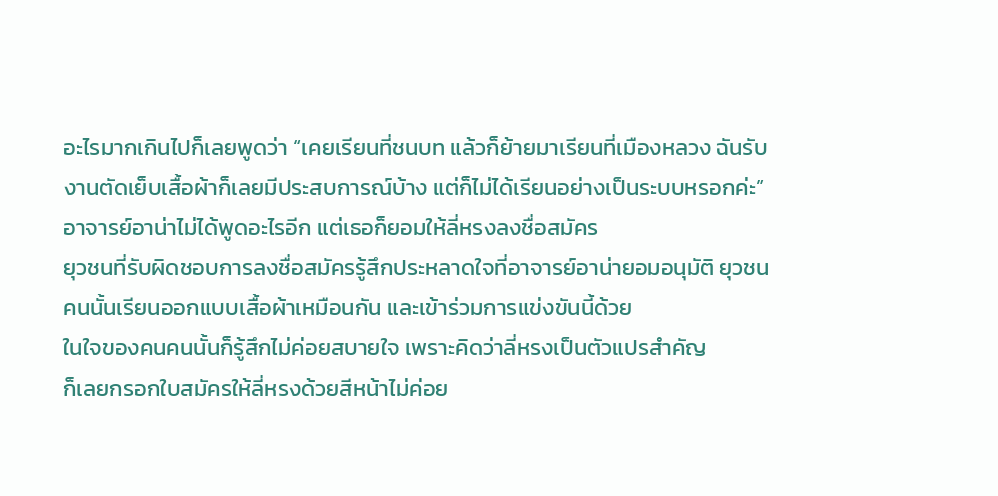อะไรมากเกินไปก็เลยพูดว่า “เคยเรียนที่ชนบท แล้วก็ย้ายมาเรียนที่เมืองหลวง ฉันรับงานตัดเย็บเสื้อผ้าก็เลยมีประสบการณ์บ้าง แต่ก็ไม่ได้เรียนอย่างเป็นระบบหรอกค่ะ”
อาจารย์อาน่าไม่ได้พูดอะไรอีก แต่เธอก็ยอมให้ลี่หรงลงชื่อสมัคร
ยุวชนที่รับผิดชอบการลงชื่อสมัครรู้สึกประหลาดใจที่อาจารย์อาน่ายอมอนุมัติ ยุวชนคนนั้นเรียนออกแบบเสื้อผ้าเหมือนกัน และเข้าร่วมการแข่งขันนี้ด้วย
ในใจของคนคนนั้นก็รู้สึกไม่ค่อยสบายใจ เพราะคิดว่าลี่หรงเป็นตัวแปรสำคัญ
ก็เลยกรอกใบสมัครให้ลี่หรงด้วยสีหน้าไม่ค่อย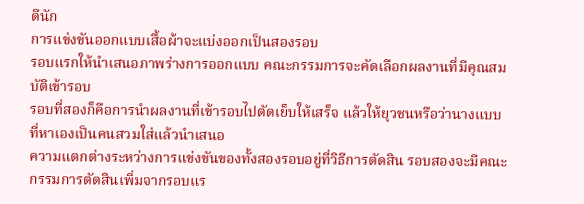ดีนัก
การแข่งขันออกแบบเสื้อผ้าจะแบ่งออกเป็นสองรอบ
รอบแรกให้นำเสนอภาพร่างการออกแบบ คณะกรรมการจะคัดเลือกผลงานที่มีคุณสมบัติเข้ารอบ
รอบที่สองก็คือการนำผลงานที่เข้ารอบไปตัดเย็บให้เสร็จ แล้วให้ยุวชนหรือว่านางแบบที่หาเองเป็นคนสวมใส่แล้วนำเสนอ
ความแตกต่างระหว่างการแข่งขันของทั้งสองรอบอยู่ที่วิธีการตัดสิน รอบสองจะมีคณะกรรมการตัดสินเพิ่มจากรอบแร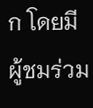ก โดยมีผู้ชมร่วม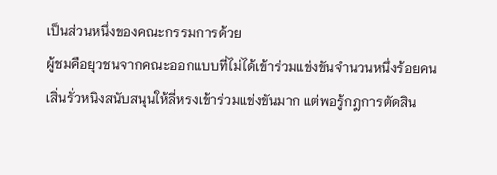เป็นส่วนหนึ่งของคณะกรรมการด้วย
ผู้ชมคือยุวชนจากคณะออกแบบที่ไม่ได้เข้าร่วมแข่งขันจำนวนหนึ่งร้อยคน
เสิ่นรั่วหนิงสนับสนุนให้ลี่หรงเข้าร่วมแข่งขันมาก แต่พอรู้กฎการตัดสิน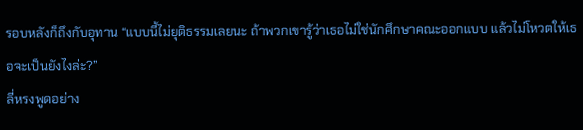รอบหลังก็ถึงกับอุทาน “แบบนี้ไม่ยุติธรรมเลยนะ ถ้าพวกเขารู้ว่าเธอไม่ใช่นักศึกษาคณะออกแบบ แล้วไม่โหวตให้เธอจะเป็นยังไงล่ะ?”
ลี่หรงพูดอย่าง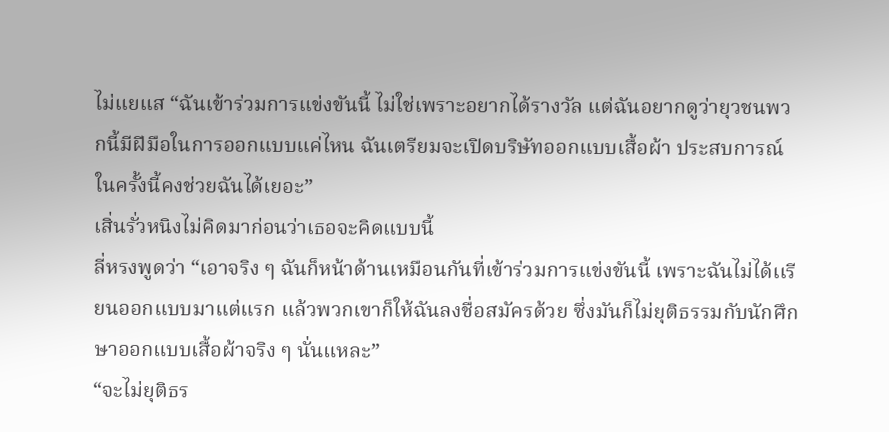ไม่แยแส “ฉันเข้าร่วมการแข่งขันนี้ ไม่ใช่เพราะอยากได้รางวัล แต่ฉันอยากดูว่ายุวชนพวกนี้มีฝีมือในการออกแบบแค่ไหน ฉันเตรียมจะเปิดบริษัทออกแบบเสื้อผ้า ประสบการณ์ในครั้งนี้คงช่วยฉันได้เยอะ”
เสิ่นรั่วหนิงไม่คิดมาก่อนว่าเธอจะคิดแบบนี้
ลี่หรงพูดว่า “เอาจริง ๆ ฉันก็หน้าด้านเหมือนกันที่เข้าร่วมการแข่งขันนี้ เพราะฉันไม่ได้เเรียนออกแบบมาแต่แรก แล้วพวกเขาก็ให้ฉันลงชื่อสมัครด้วย ซึ่งมันก็ไม่ยุติธรรมกับนักศึกษาออกแบบเสื้อผ้าจริง ๆ นั่นแหละ”
“จะไม่ยุติธร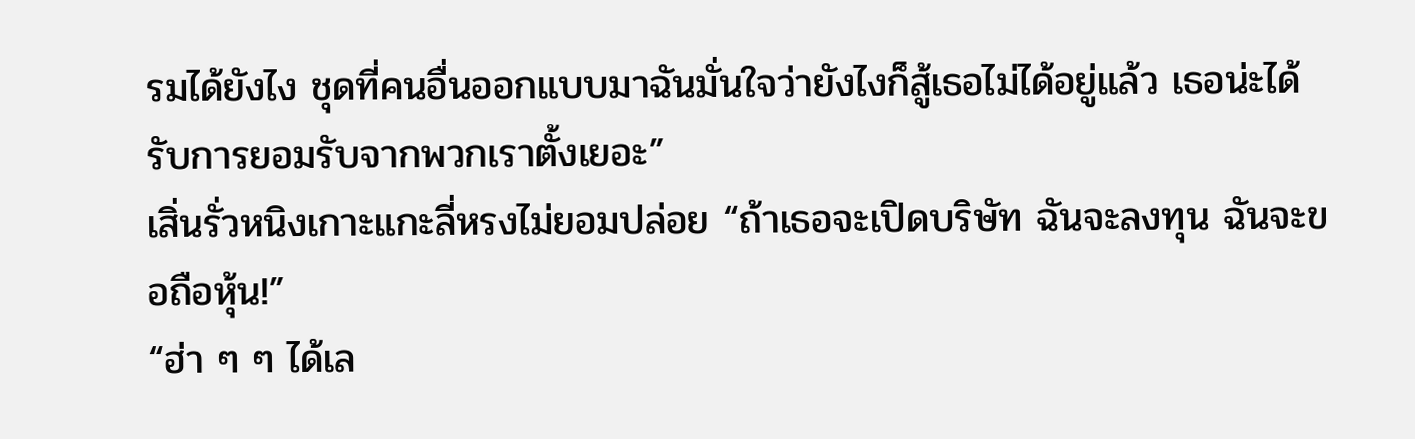รมได้ยังไง ชุดที่คนอื่นออกแบบมาฉันมั่นใจว่ายังไงก็สู้เธอไม่ได้อยู่แล้ว เธอน่ะได้รับการยอมรับจากพวกเราตั้งเยอะ”
เสิ่นรั่วหนิงเกาะแกะลี่หรงไม่ยอมปล่อย “ถ้าเธอจะเปิดบริษัท ฉันจะลงทุน ฉันจะขอถือหุ้น!”
“ฮ่า ๆ ๆ ได้เล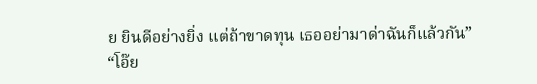ย ยินดีอย่างยิ่ง แต่ถ้าขาดทุน เธออย่ามาด่าฉันก็แล้วกัน”
“โอ๊ย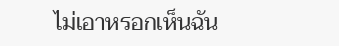ไม่เอาหรอกเห็นฉัน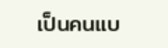เป็นคนแบ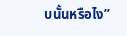บนั้นหรือไง”